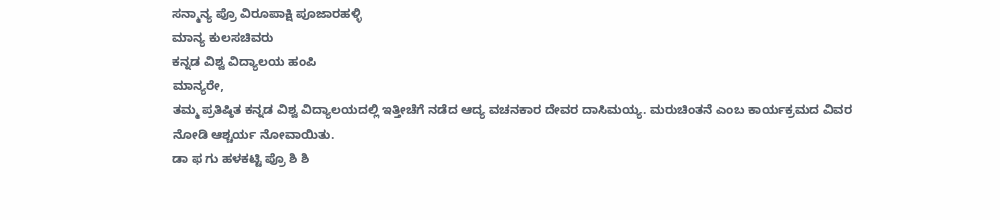ಸನ್ಮಾನ್ಯ ಪ್ರೊ ವಿರೂಪಾಕ್ಷಿ ಪೂಜಾರಹಳ್ಳಿ
ಮಾನ್ಯ ಕುಲಸಚಿವರು
ಕನ್ನಡ ವಿಶ್ವ ವಿದ್ಯಾಲಯ ಹಂಪಿ
ಮಾನ್ಯರೇ,
ತಮ್ಮ ಪ್ರತಿಷ್ಠಿತ ಕನ್ನಡ ವಿಶ್ವ ವಿದ್ಯಾಲಯದಲ್ಲಿ ಇತ್ತೀಚೆಗೆ ನಡೆದ ಆದ್ಯ ವಚನಕಾರ ದೇವರ ದಾಸಿಮಯ್ಯ. ಮರುಚಿಂತನೆ ಎಂಬ ಕಾರ್ಯಕ್ರಮದ ವಿವರ ನೋಡಿ ಆಶ್ಚರ್ಯ ನೋವಾಯಿತು.
ಡಾ ಫ ಗು ಹಳಕಟ್ಟಿ ಪ್ರೊ ಶಿ ಶಿ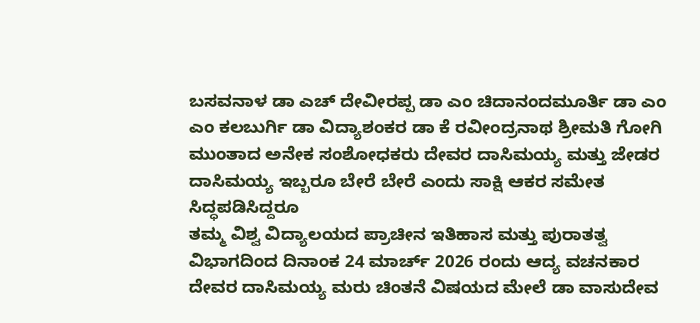ಬಸವನಾಳ ಡಾ ಎಚ್ ದೇವೀರಪ್ಪ ಡಾ ಎಂ ಚಿದಾನಂದಮೂರ್ತಿ ಡಾ ಎಂ ಎಂ ಕಲಬುರ್ಗಿ ಡಾ ವಿದ್ಯಾಶಂಕರ ಡಾ ಕೆ ರವೀಂದ್ರನಾಥ ಶ್ರೀಮತಿ ಗೋಗಿ ಮುಂತಾದ ಅನೇಕ ಸಂಶೋಧಕರು ದೇವರ ದಾಸಿಮಯ್ಯ ಮತ್ತು ಜೇಡರ ದಾಸಿಮಯ್ಯ ಇಬ್ಬರೂ ಬೇರೆ ಬೇರೆ ಎಂದು ಸಾಕ್ಷಿ ಆಕರ ಸಮೇತ ಸಿದ್ಧಪಡಿಸಿದ್ದರೂ
ತಮ್ಮ ವಿಶ್ವ ವಿದ್ಯಾಲಯದ ಪ್ರಾಚೀನ ಇತಿಹಾಸ ಮತ್ತು ಪುರಾತತ್ವ ವಿಭಾಗದಿಂದ ದಿನಾಂಕ 24 ಮಾರ್ಚ್ 2026 ರಂದು ಆದ್ಯ ವಚನಕಾರ ದೇವರ ದಾಸಿಮಯ್ಯ ಮರು ಚಿಂತನೆ ವಿಷಯದ ಮೇಲೆ ಡಾ ವಾಸುದೇವ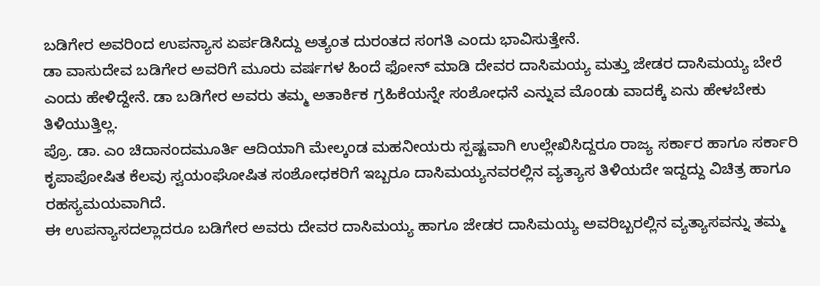ಬಡಿಗೇರ ಅವರಿಂದ ಉಪನ್ಯಾಸ ಏರ್ಪಡಿಸಿದ್ದು ಅತ್ಯಂತ ದುರಂತದ ಸಂಗತಿ ಎಂದು ಭಾವಿಸುತ್ತೇನೆ.
ಡಾ ವಾಸುದೇವ ಬಡಿಗೇರ ಅವರಿಗೆ ಮೂರು ವರ್ಷಗಳ ಹಿಂದೆ ಫೋನ್ ಮಾಡಿ ದೇವರ ದಾಸಿಮಯ್ಯ ಮತ್ತು ಜೇಡರ ದಾಸಿಮಯ್ಯ ಬೇರೆ ಎಂದು ಹೇಳಿದ್ದೇನೆ. ಡಾ ಬಡಿಗೇರ ಅವರು ತಮ್ಮ ಅತಾರ್ಕಿಕ ಗ್ರಹಿಕೆಯನ್ನೇ ಸಂಶೋಧನೆ ಎನ್ನುವ ಮೊಂಡು ವಾದಕ್ಕೆ ಏನು ಹೇಳಬೇಕು ತಿಳಿಯುತ್ತಿಲ್ಲ.
ಪ್ರೊ. ಡಾ. ಎಂ ಚಿದಾನಂದಮೂರ್ತಿ ಆದಿಯಾಗಿ ಮೇಲ್ಕಂಡ ಮಹನೀಯರು ಸ್ಪಷ್ಟವಾಗಿ ಉಲ್ಲೇಖಿಸಿದ್ದರೂ ರಾಜ್ಯ ಸರ್ಕಾರ ಹಾಗೂ ಸರ್ಕಾರಿ ಕೃಪಾಪೋಷಿತ ಕೆಲವು ಸ್ವಯಂಘೋಷಿತ ಸಂಶೋಧಕರಿಗೆ ಇಬ್ಬರೂ ದಾಸಿಮಯ್ಯನವರಲ್ಲಿನ ವ್ಯತ್ಯಾಸ ತಿಳಿಯದೇ ಇದ್ದದ್ದು ವಿಚಿತ್ರ ಹಾಗೂ ರಹಸ್ಯಮಯವಾಗಿದೆ.
ಈ ಉಪನ್ಯಾಸದಲ್ಲಾದರೂ ಬಡಿಗೇರ ಅವರು ದೇವರ ದಾಸಿಮಯ್ಯ ಹಾಗೂ ಜೇಡರ ದಾಸಿಮಯ್ಯ ಅವರಿಬ್ಬರಲ್ಲಿನ ವ್ಯತ್ಯಾಸವನ್ನು ತಮ್ಮ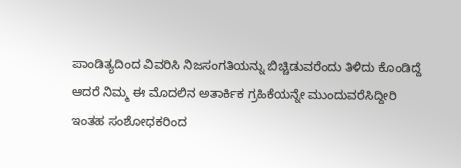ಪಾಂಡಿತ್ಯದಿಂದ ವಿವರಿಸಿ ನಿಜಸಂಗತಿಯನ್ನು ಬಿಚ್ಚಿಡುವರೆಂದು ತಿಳಿದು ಕೊಂಡಿದ್ದೆ ಆದರೆ ನಿಮ್ಮ ಈ ಮೊದಲಿನ ಅತಾರ್ಕಿಕ ಗ್ರಹಿಕೆಯನ್ನೇ ಮುಂದುವರೆಸಿದ್ದೀರಿ
ಇಂತಹ ಸಂಶೋಧಕರಿಂದ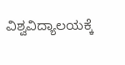ವಿಶ್ವವಿದ್ಯಾಲಯಕ್ಕೆ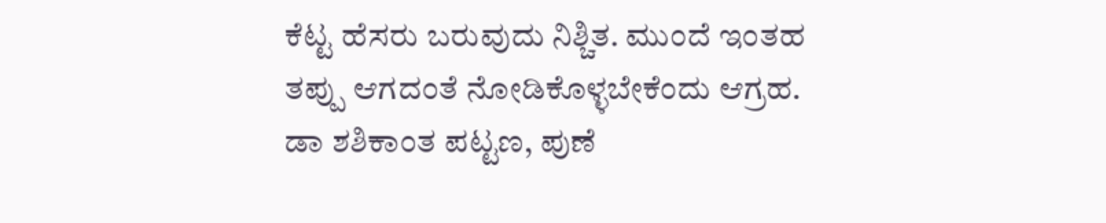ಕೆಟ್ಟ ಹೆಸರು ಬರುವುದು ನಿಶ್ಚಿತ. ಮುಂದೆ ಇಂತಹ ತಪ್ಪು ಆಗದಂತೆ ನೋಡಿಕೊಳ್ಳಬೇಕೆಂದು ಆಗ್ರಹ.
ಡಾ ಶಶಿಕಾಂತ ಪಟ್ಟಣ, ಪುಣೆ